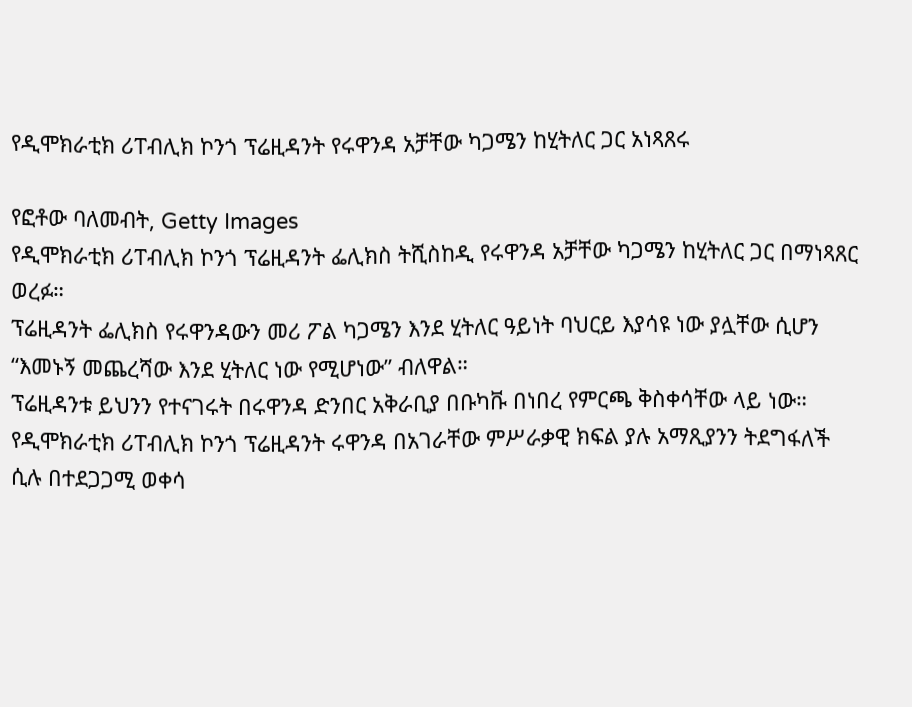የዲሞክራቲክ ሪፐብሊክ ኮንጎ ፕሬዚዳንት የሩዋንዳ አቻቸው ካጋሜን ከሂትለር ጋር አነጻጸሩ

የፎቶው ባለመብት, Getty Images
የዲሞክራቲክ ሪፐብሊክ ኮንጎ ፕሬዚዳንት ፌሊክስ ትሺስከዲ የሩዋንዳ አቻቸው ካጋሜን ከሂትለር ጋር በማነጻጸር ወረፉ።
ፕሬዚዳንት ፌሊክስ የሩዋንዳውን መሪ ፖል ካጋሜን እንደ ሂትለር ዓይነት ባህርይ እያሳዩ ነው ያሏቸው ሲሆን “እመኑኝ መጨረሻው እንደ ሂትለር ነው የሚሆነው” ብለዋል።
ፕሬዚዳንቱ ይህንን የተናገሩት በሩዋንዳ ድንበር አቅራቢያ በቡካቩ በነበረ የምርጫ ቅስቀሳቸው ላይ ነው።
የዲሞክራቲክ ሪፐብሊክ ኮንጎ ፕሬዚዳንት ሩዋንዳ በአገራቸው ምሥራቃዊ ክፍል ያሉ አማጺያንን ትደግፋለች ሲሉ በተደጋጋሚ ወቀሳ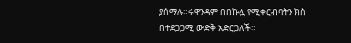ያሰማሉ።ሩዋንዳም በበኩሏ የሚቀርብባትን ክስ በተደጋጋሚ ውድቅ አድርጋለች።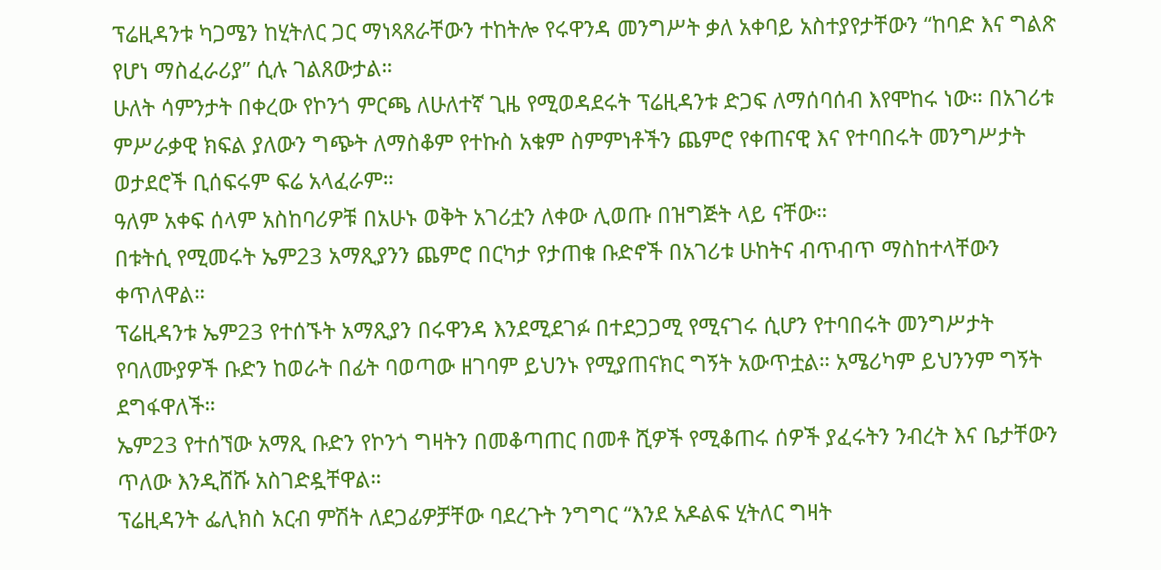ፕሬዚዳንቱ ካጋሜን ከሂትለር ጋር ማነጻጸራቸውን ተከትሎ የሩዋንዳ መንግሥት ቃለ አቀባይ አስተያየታቸውን “ከባድ እና ግልጽ የሆነ ማስፈራሪያ” ሲሉ ገልጸውታል።
ሁለት ሳምንታት በቀረው የኮንጎ ምርጫ ለሁለተኛ ጊዜ የሚወዳደሩት ፕሬዚዳንቱ ድጋፍ ለማሰባሰብ እየሞከሩ ነው። በአገሪቱ ምሥራቃዊ ክፍል ያለውን ግጭት ለማስቆም የተኩስ አቁም ስምምነቶችን ጨምሮ የቀጠናዊ እና የተባበሩት መንግሥታት ወታደሮች ቢሰፍሩም ፍሬ አላፈራም።
ዓለም አቀፍ ሰላም አስከባሪዎቹ በአሁኑ ወቅት አገሪቷን ለቀው ሊወጡ በዝግጅት ላይ ናቸው።
በቱትሲ የሚመሩት ኤም23 አማጺያንን ጨምሮ በርካታ የታጠቁ ቡድኖች በአገሪቱ ሁከትና ብጥብጥ ማስከተላቸውን ቀጥለዋል።
ፕሬዚዳንቱ ኤም23 የተሰኙት አማጺያን በሩዋንዳ እንደሚደገፉ በተደጋጋሚ የሚናገሩ ሲሆን የተባበሩት መንግሥታት የባለሙያዎች ቡድን ከወራት በፊት ባወጣው ዘገባም ይህንኑ የሚያጠናክር ግኝት አውጥቷል። አሜሪካም ይህንንም ግኝት ደግፋዋለች።
ኤም23 የተሰኘው አማጺ ቡድን የኮንጎ ግዛትን በመቆጣጠር በመቶ ሺዎች የሚቆጠሩ ሰዎች ያፈሩትን ንብረት እና ቤታቸውን ጥለው እንዲሸሹ አስገድዷቸዋል።
ፕሬዚዳንት ፌሊክስ አርብ ምሽት ለደጋፊዎቻቸው ባደረጉት ንግግር “እንደ አዶልፍ ሂትለር ግዛት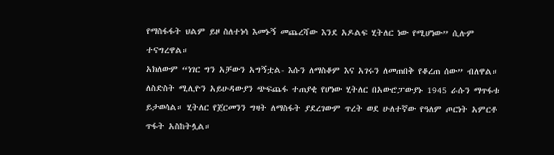የማስፋፋት ህልም ይዞ ስለተነሳ እመኑኝ መጨረሻው እንደ አዶልፍ ሂትለር ነው የሚሆነው” ሲሉም ተናግረዋል።
አክለውም “ነገር ግን አቻውን አግኝቷል- እሱን ለማስቆም እና አገሩን ለመጠበቅ የቆረጠ ሰው” ብለዋል።
ለስድስት ሚሊዮን አይሁዳውያን ጭፍጨፋ ተጠያቂ የሆነው ሂትለር በአውሮፓውያኑ 1945 ራሱን ማጥፋቱ ይታወሳል። ሂትለር የጀርመንን ግዛት ለማስፋት ያደረገውም ጥረት ወደ ሁለተኛው የዓለም ጦርነት አምርቶ ጥፋት አስከትሏል።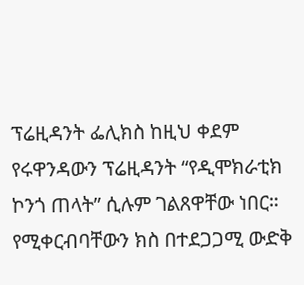ፕሬዚዳንት ፌሊክስ ከዚህ ቀደም የሩዋንዳውን ፕሬዚዳንት “የዲሞክራቲክ ኮንጎ ጠላት” ሲሉም ገልጸዋቸው ነበር። የሚቀርብባቸውን ክስ በተደጋጋሚ ውድቅ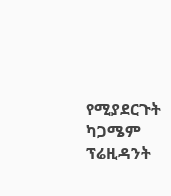የሚያደርጉት ካጋሜም ፕሬዚዳንት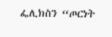ፌሊክስን “ጦርነት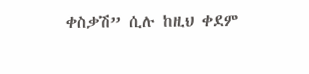ቀስቃሽ” ሲሉ ከዚህ ቀደም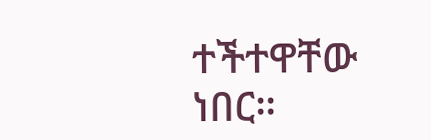ተችተዋቸው ነበር።